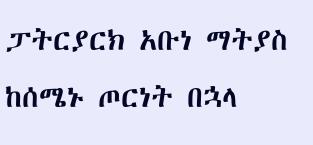ፓትርያርክ አቡነ ማትያስ ከሰሜኑ ጦርነት በኋላ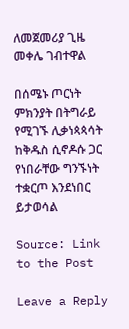ለመጀመሪያ ጊዜ መቀሌ ገብተዋል

በሰሜኑ ጦርነት ምክንያት በትግራይ የሚገኙ ሊቃነጳጳሳት ከቅዱስ ሲኖዶሱ ጋር የነበራቸው ግንኙነት ተቋርጦ እንደነበር ይታወሳል

Source: Link to the Post

Leave a Reply